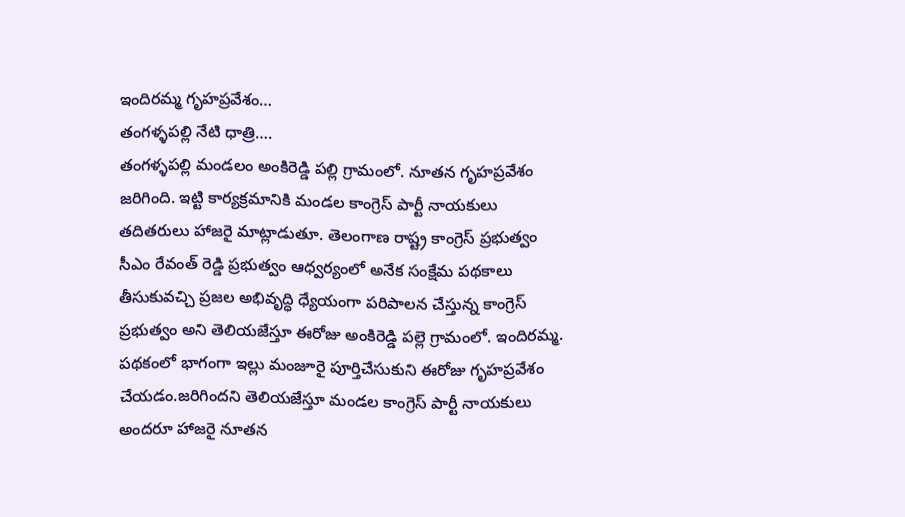ఇందిరమ్మ గృహప్రవేశం…
తంగళ్ళపల్లి నేటి ధాత్రి….
తంగళ్ళపల్లి మండలం అంకిరెడ్డి పల్లి గ్రామంలో. నూతన గృహప్రవేశం జరిగింది. ఇట్టి కార్యక్రమానికి మండల కాంగ్రెస్ పార్టీ నాయకులు తదితరులు హాజరై మాట్లాడుతూ. తెలంగాణ రాష్ట్ర కాంగ్రెస్ ప్రభుత్వం సీఎం రేవంత్ రెడ్డి ప్రభుత్వం ఆధ్వర్యంలో అనేక సంక్షేమ పథకాలు తీసుకువచ్చి ప్రజల అభివృద్ధి ధ్యేయంగా పరిపాలన చేస్తున్న కాంగ్రెస్ ప్రభుత్వం అని తెలియజేస్తూ ఈరోజు అంకిరెడ్డి పల్లె గ్రామంలో. ఇందిరమ్మ. పథకంలో భాగంగా ఇల్లు మంజూరై పూర్తిచేసుకుని ఈరోజు గృహప్రవేశం చేయడం.జరిగిందని తెలియజేస్తూ మండల కాంగ్రెస్ పార్టీ నాయకులు అందరూ హాజరై నూతన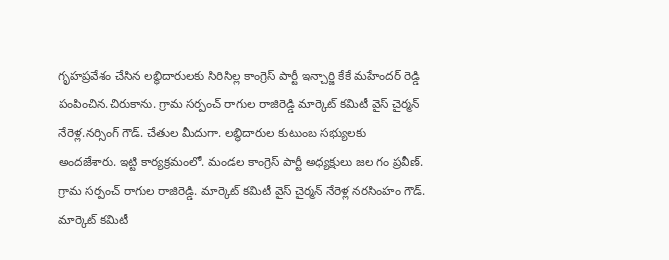గృహప్రవేశం చేసిన లబ్ధిదారులకు సిరిసిల్ల కాంగ్రెస్ పార్టీ ఇన్చార్జి కేకే మహేందర్ రెడ్డి పంపించిన.చిరుకాను. గ్రామ సర్పంచ్ రాగుల రాజిరెడ్డి మార్కెట్ కమిటీ వైస్ చైర్మన్ నేరెళ్ల.నర్సింగ్ గౌడ్. చేతుల మీదుగా. లబ్ధిదారుల కుటుంబ సభ్యులకు అందజేశారు. ఇట్టి కార్యక్రమంలో. మండల కాంగ్రెస్ పార్టీ అధ్యక్షులు జల గం ప్రవీణ్. గ్రామ సర్పంచ్ రాగుల రాజిరెడ్డి. మార్కెట్ కమిటీ వైస్ చైర్మన్ నేరెళ్ల నరసింహం గౌడ్. మార్కెట్ కమిటీ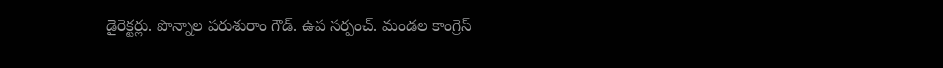డైరెక్టర్లు. పొన్నాల పరుశురాం గౌడ్. ఉప సర్పంచ్. మండల కాంగ్రెస్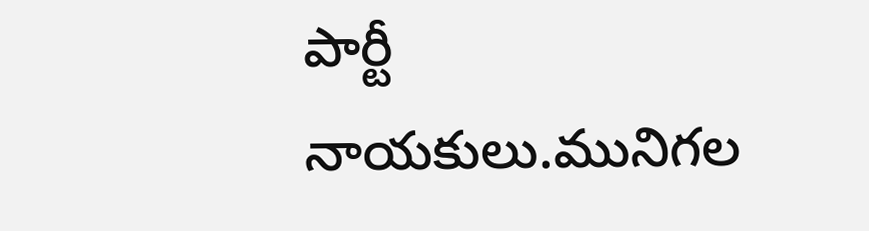పార్టీ నాయకులు.మునిగల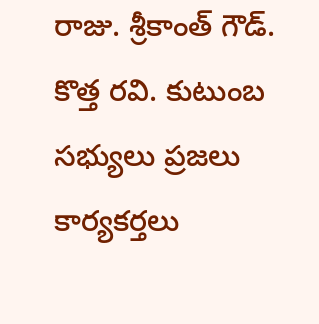రాజు. శ్రీకాంత్ గౌడ్. కొత్త రవి. కుటుంబ సభ్యులు ప్రజలు కార్యకర్తలు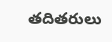తదితరులు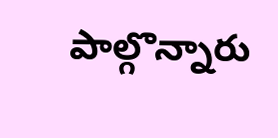పాల్గొన్నారు